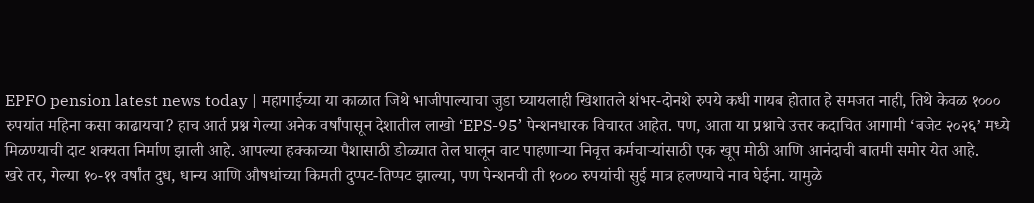EPFO pension latest news today | महागाईच्या या काळात जिथे भाजीपाल्याचा जुडा घ्यायलाही खिशातले शंभर-दोनशे रुपये कधी गायब होतात हे समजत नाही, तिथे केवळ १००० रुपयांत महिना कसा काढायचा? हाच आर्त प्रश्न गेल्या अनेक वर्षांपासून देशातील लाखो ‘EPS-95’ पेन्शनधारक विचारत आहेत. पण, आता या प्रश्नाचे उत्तर कदाचित आगामी ‘बजेट २०२६’ मध्ये मिळण्याची दाट शक्यता निर्माण झाली आहे. आपल्या हक्काच्या पैशासाठी डोळ्यात तेल घालून वाट पाहणाऱ्या निवृत्त कर्मचाऱ्यांसाठी एक खूप मोठी आणि आनंदाची बातमी समोर येत आहे.
खरे तर, गेल्या १०-११ वर्षांत दुध, धान्य आणि औषधांच्या किमती दुप्पट-तिप्पट झाल्या, पण पेन्शनची ती १००० रुपयांची सुई मात्र हलण्याचे नाव घेईना. यामुळे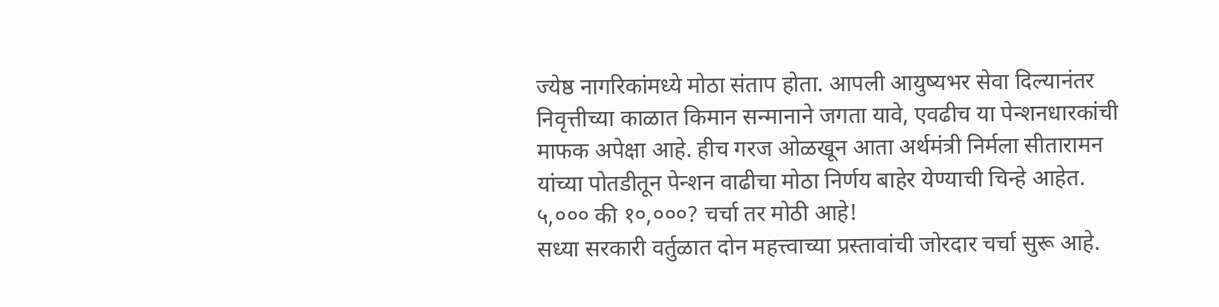ज्येष्ठ नागरिकांमध्ये मोठा संताप होता. आपली आयुष्यभर सेवा दिल्यानंतर निवृत्तीच्या काळात किमान सन्मानाने जगता यावे, एवढीच या पेन्शनधारकांची माफक अपेक्षा आहे. हीच गरज ओळखून आता अर्थमंत्री निर्मला सीतारामन यांच्या पोतडीतून पेन्शन वाढीचा मोठा निर्णय बाहेर येण्याची चिन्हे आहेत.
५,००० की १०,०००? चर्चा तर मोठी आहे!
सध्या सरकारी वर्तुळात दोन महत्त्वाच्या प्रस्तावांची जोरदार चर्चा सुरू आहे.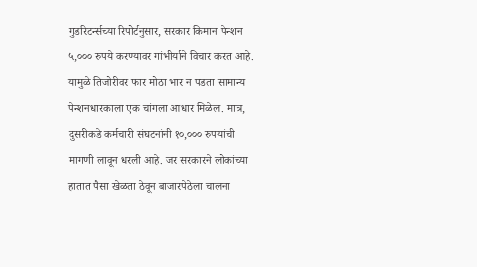गुडरिटर्न्सच्या रिपोर्टनुसार, सरकार किमान पेन्शन ५,००० रुपये करण्यावर गांभीर्याने विचार करत आहे. यामुळे तिजोरीवर फार मोठा भार न पडता सामान्य पेन्शनधारकाला एक चांगला आधार मिळेल. मात्र, दुसरीकडे कर्मचारी संघटनांनी १०,००० रुपयांची मागणी लावून धरली आहे. जर सरकारने लोकांच्या हातात पैसा खेळता ठेवून बाजारपेठेला चालना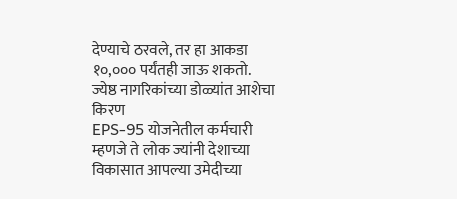देण्याचे ठरवले, तर हा आकडा १०,००० पर्यंतही जाऊ शकतो.
ज्येष्ठ नागरिकांच्या डोळ्यांत आशेचा किरण
EPS-95 योजनेतील कर्मचारी म्हणजे ते लोक ज्यांनी देशाच्या विकासात आपल्या उमेदीच्या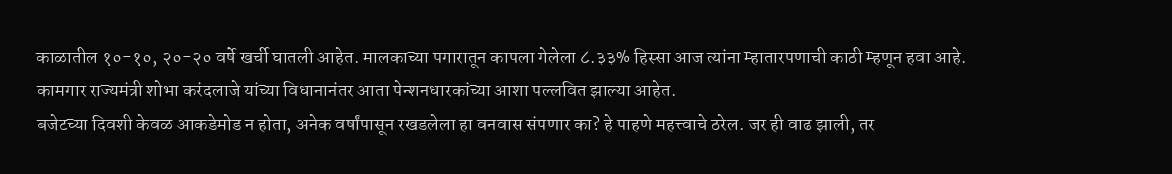काळातील १०-१०, २०-२० वर्षे खर्ची घातली आहेत. मालकाच्या पगारातून कापला गेलेला ८.३३% हिस्सा आज त्यांना म्हातारपणाची काठी म्हणून हवा आहे. कामगार राज्यमंत्री शोभा करंदलाजे यांच्या विधानानंतर आता पेन्शनधारकांच्या आशा पल्लवित झाल्या आहेत.
बजेटच्या दिवशी केवळ आकडेमोड न होता, अनेक वर्षांपासून रखडलेला हा वनवास संपणार का? हे पाहणे महत्त्वाचे ठरेल. जर ही वाढ झाली, तर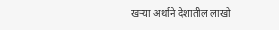खऱ्या अर्थाने देशातील लाखो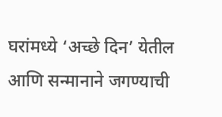घरांमध्ये ‘अच्छे दिन’ येतील आणि सन्मानाने जगण्याची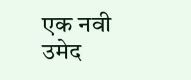एक नवी उमेद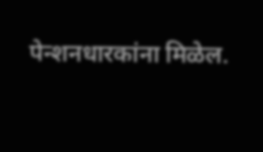पेन्शनधारकांना मिळेल.